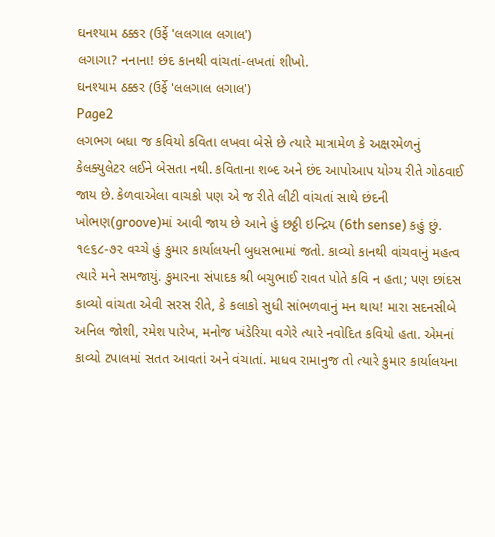ઘનશ્યામ ઠક્કર (ઉર્ફે 'લલગાલ લગાલ')
લગાગા? નનાના! છંદ કાનથી વાંચતાં-લખતાં શીખો.
ઘનશ્યામ ઠક્કર (ઉર્ફે 'લલગાલ લગાલ')
Page2
લગભગ બધા જ કવિયો કવિતા લખવા બેસે છે ત્યારે માત્રામેળ કે અક્ષરમેળનું કેલક્યુલેટર લઈને બેસતા નથી. કવિતાના શબ્દ અને છંદ આપોઆપ યોગ્ય રીતે ગોઠવાઈ જાય છે. કેળવાએલા વાચકો પણ એ જ રીતે લીટી વાંચતાં સાથે છંદની ખોભણ(groove)માં આવી જાય છે આને હું છઠ્ઠી ઇન્દ્રિય (6th sense) કહું છું.
૧૯૬૮-૭૨ વચ્ચે હું કુમાર કાર્યાલયની બુધસભામાં જતો. કાવ્યો કાનથી વાંચવાનું મહત્વ ત્યારે મને સમજાયું. કુમારના સંપાદક શ્રી બચુભાઈ રાવત પોતે કવિ ન હતા; પણ છાંદસ કાવ્યો વાંચતા એવી સરસ રીતે, કે કલાકો સુધી સાંભળવાનું મન થાય! મારા સદનસીબે અનિલ જોશી, રમેશ પારેખ, મનોજ ખંડેરિયા વગેરે ત્યારે નવોદિત કવિયો હતા. એમનાં કાવ્યો ટપાલમાં સતત આવતાં અને વંચાતાં. માધવ રામાનુજ તો ત્યારે કુમાર કાર્યાલયના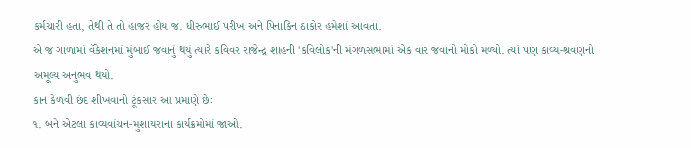કર્મચારી હતા, તેથી તે તો હાજર હોય જ. ધીરુભાઈ પરીખ અને પિનાકિન ઠાકોર હમેશાં આવતા.
એ જ ગાળામાં વૅકેશનમાં મુંબાઈ જવાનું થયું ત્યારે કવિવર રાજેન્દ્ર શાહની 'કવિલોક'ની મંગળસભામાં એક વાર જવાનો મોકો મળ્યો. ત્યાં પણ કાવ્ય-શ્રવણનો અમૂલ્ય અનુભવ થયો.
કાન કેળવી છંદ શીખવાનો ટૂંકસાર આ પ્રમાણે છેઃ
૧. બને એટલા કાવ્યવાંચન-મુશાયરાના કાર્યક્રમોમાં જાઓ.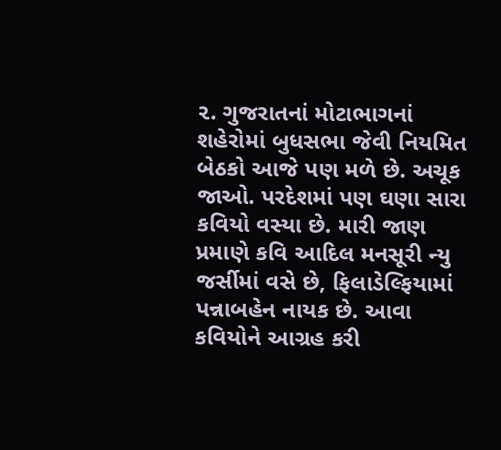૨. ગુજરાતનાં મોટાભાગનાં શહેરોમાં બુધસભા જેવી નિયમિત બેઠકો આજે પણ મળે છે. અચૂક જાઓ. પરદેશમાં પણ ઘણા સારા કવિયો વસ્યા છે. મારી જાણ પ્રમાણે કવિ આદિલ મનસૂરી ન્યુ જર્સીમાં વસે છે, ફિલાડેલ્ફિયામાં પન્નાબહેન નાયક છે. આવા કવિયોને આગ્રહ કરી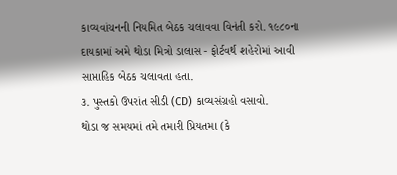કાવ્યવાંચનની નિયમિત બેઠક ચલાવવા વિનંતી કરો. ૧૯૮૦ના દાયકામાં અમે થોડા મિત્રો ડાલાસ - ફોર્ટવર્થ શહેરોમાં આવી સાપ્તાહિક બેઠક ચલાવતા હતા.
૩. પુસ્તકો ઉપરાંત સીડી (CD) કાવ્યસંગ્રહો વસાવો.
થોડા જ સમયમાં તમે તમારી પ્રિયતમા (કે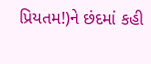પ્રિયતમ!)ને છંદમાં કહી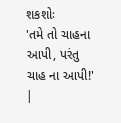શકશોઃ
'તમે તો ચાહના આપી, પરંતુ ચાહ ના આપી!'
|